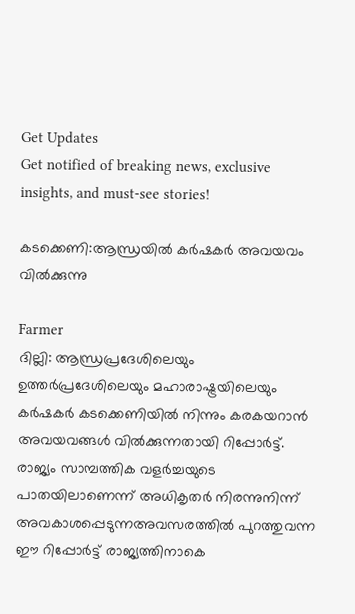Get Updates
Get notified of breaking news, exclusive insights, and must-see stories!

കടക്കെണി:ആന്ധ്രയില്‍ കര്‍ഷകര്‍ അവയവം വില്‍ക്കുന്നു

Farmer
ദില്ലി: ആന്ധ്രപ്രദേശിലെയും ഉത്തര്‍പ്രദേശിലെയും മഹാരാഷ്ട്രയിലെയും കര്‍ഷകര്‍ കടക്കെണിയില്‍ നിന്നും കരകയറാന്‍ അവയവങ്ങള്‍ വില്‍ക്കുന്നതായി റിപ്പോര്‍ട്ട്. രാജ്യം സാമ്പത്തിക വളര്‍ച്ചയുടെ പാതയിലാണെന്ന് അധികൃതര്‍ നിരന്നുനിന്ന് അവകാശപ്പെടുന്നഅവസരത്തില്‍ പുറത്തുവന്ന ഈ റിപ്പോര്‍ട്ട് രാജ്യത്തിനാകെ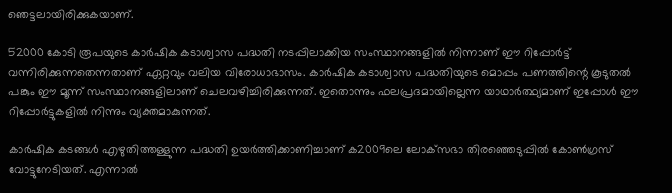ഞെട്ടലായിരിക്കുകയാണ്.

52000 കോടി രൂപയുടെ കാര്‍ഷിക കടാശ്വാസ പദ്ധതി നടപ്പിലാക്കിയ സംസ്ഥാനങ്ങളില്‍ നിന്നാണ് ഈ റിപ്പോര്‍ട്ട് വന്നിരിക്കുന്നതെന്നതാണ് ഏറ്റവും വലിയ വിരോധാഭാസം. കാര്‍ഷിക കടാശ്വാസ പദ്ധതിയുടെ മൊപ്പം പണത്തിന്റെ കൂടുതല്‍ പങ്കും ഈ മൂന്ന് സംസ്ഥാനങ്ങളിലാണ് ചെലവഴിച്ചിരിക്കുന്നത്. ഇതൊന്നും ഫലപ്രദമായില്ലെന്ന യാഥാര്‍ത്ഥ്യമാണ് ഇപ്പോള്‍ ഈ റിപ്പോര്‍ട്ടുകളില്‍ നിന്നും വ്യക്തമാകുന്നത്.

കാര്‍ഷിക കടങ്ങള്‍ എഴുതിത്തള്ളുന്ന പദ്ധതി ഉയര്‍ത്തിക്കാണിച്ചാണ് ക2009ലെ ലോക്‌സഭാ തിരഞ്ഞെടുപ്പില്‍ കോണ്‍ഗ്രസ് വോട്ടുനേടിയത്. എന്നാല്‍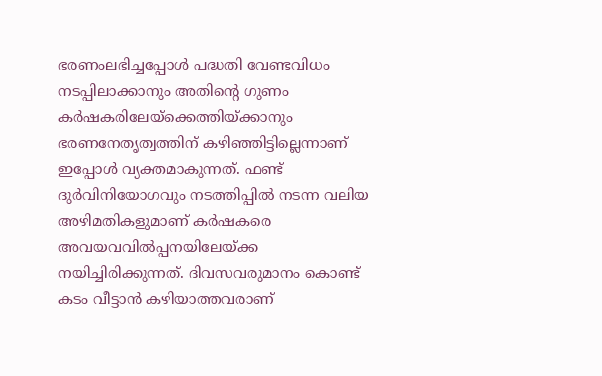ഭരണംലഭിച്ചപ്പോള്‍ പദ്ധതി വേണ്ടവിധം നടപ്പിലാക്കാനും അതിന്റെ ഗുണം കര്‍ഷകരിലേയ്‌ക്കെത്തിയ്ക്കാനും ഭരണനേതൃത്വത്തിന് കഴിഞ്ഞിട്ടില്ലെന്നാണ് ഇപ്പോള്‍ വ്യക്തമാകുന്നത്. ഫണ്ട് ദുര്‍വിനിയോഗവും നടത്തിപ്പില്‍ നടന്ന വലിയ അഴിമതികളുമാണ് കര്‍ഷകരെ അവയവവില്‍പ്പനയിലേയ്ക്ക നയിച്ചിരിക്കുന്നത്. ദിവസവരുമാനം കൊണ്ട് കടം വീട്ടാന്‍ കഴിയാത്തവരാണ്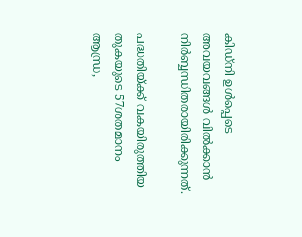കിഡ്‌നി ഉള്‍പ്പെടെ അവയവങ്ങള്‍ വില്‍ക്കാന്‍ നിര്‍ബ്ബന്ധിതരായിരിക്കുന്നത്.

പദ്ധതിയ്ക്ക് വകയിരുത്തിയ തുകയുടെ 57ശതമാനം ആന്ധ്ര,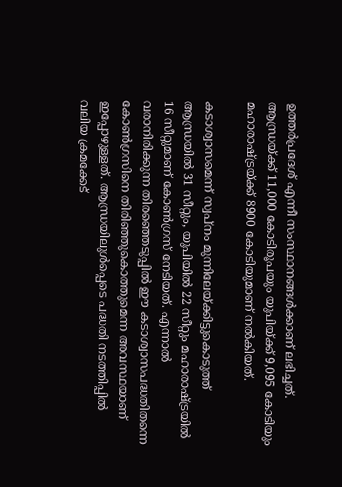ഉത്തര്‍പ്രദേശ് എന്നീ സംസ്ഥാനങ്ങള്‍ക്കാണ് ലഭിച്ചത്. ആന്ധ്രയ്ക്ക് 11,000 കോടിരൂപയും യുപിയ്ക്ക് 9,095 കോടിയും മഹാരാഷ്ട്രയ്ക്ക് 8900 കോടിയുമാണ് നല്‍കിയത്.

കടാശ്വാസമെന്ന് സ്വപ്‌നം മുന്നിലേയ്ക്കിട്ടുകൊടുത്ത് ആന്ധ്രയില്‍ 31 സീറ്റും, യുപിയില്‍ 22 സീറ്റും മഹാരാഷ്ട്രയില്‍ 16 സീറ്റുമാണ് കോണ്‍ഗ്രസ് നേടിയത്. എന്നാല്‍ വരാനിരിക്കുന്ന തിരഞ്ഞെടുപ്പില്‍ ഈ കടാശ്വാസപദ്ധതിതന്നെ കോണ്‍ഗ്രസിനെ തിരിഞ്ഞുകൊത്തുമെന്ന അവസ്ഥയാണ് ഇപ്പോഴുള്ളത്. ആന്ധ്രയിലുള്‍പ്പെടെ പദ്ധതി നടത്തിപ്പില്‍ വലിയ ക്രമക്കേട്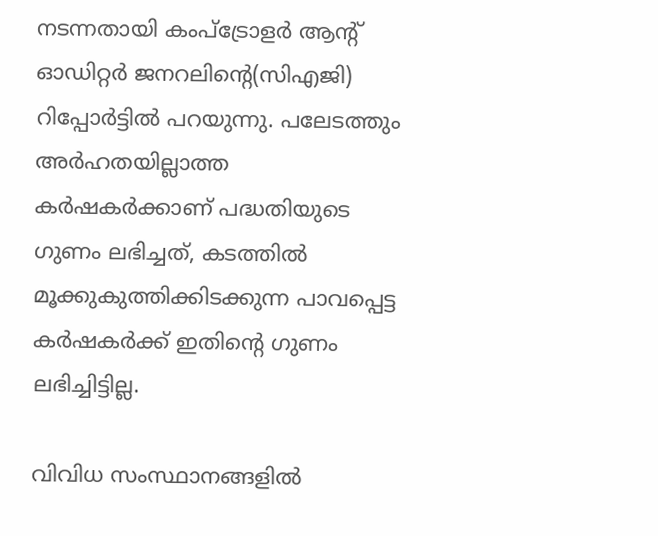നടന്നതായി കംപ്‌ട്രോളര്‍ ആന്റ് ഓഡിറ്റര്‍ ജനറലിന്റെ(സിഎജി) റിപ്പോര്‍ട്ടില്‍ പറയുന്നു. പലേടത്തും അര്‍ഹതയില്ലാത്ത കര്‍ഷകര്‍ക്കാണ് പദ്ധതിയുടെ ഗുണം ലഭിച്ചത്, കടത്തില്‍ മൂക്കുകുത്തിക്കിടക്കുന്ന പാവപ്പെട്ട കര്‍ഷകര്‍ക്ക് ഇതിന്റെ ഗുണം ലഭിച്ചിട്ടില്ല.

വിവിധ സംസ്ഥാനങ്ങളില്‍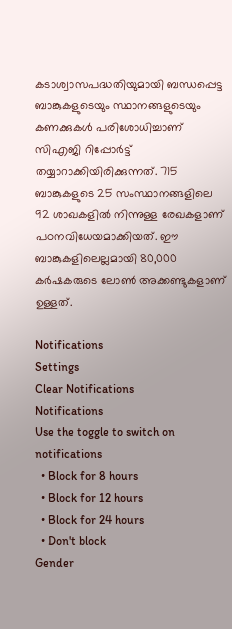കടാശ്വാസപദ്ധതിയുമായി ബന്ധപ്പെട്ട ബാങ്കുകളുടെയും സ്ഥാനങ്ങളുടെയും കണക്കുകള്‍ പരിശോധിച്ചാണ് സിഎജി റിപ്പോര്‍ട്ട് തയ്യാറാക്കിയിരിക്കുന്നത്. 715 ബാങ്കുകളുടെ 25 സംസ്ഥാനങ്ങളിലെ 92 ശാഖകളില്‍ നിന്നുള്ള രേഖകളാണ് പഠനവിധേയമാക്കിയത്. ഈ ബാങ്കുകളിലെല്ലമായി 80,000 കര്‍ഷകരുടെ ലോണ്‍ അക്കണ്ടുകളാണ് ഉള്ളത്.

Notifications
Settings
Clear Notifications
Notifications
Use the toggle to switch on notifications
  • Block for 8 hours
  • Block for 12 hours
  • Block for 24 hours
  • Don't block
Gender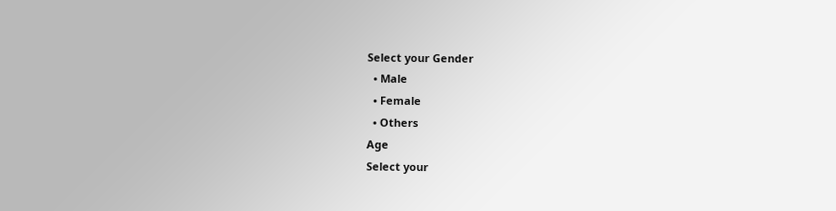Select your Gender
  • Male
  • Female
  • Others
Age
Select your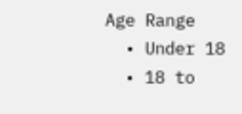Age Range
  • Under 18
  • 18 to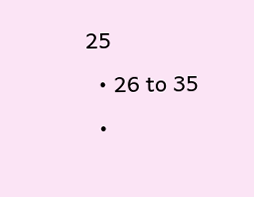25
  • 26 to 35
  •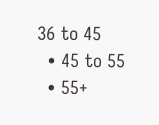36 to 45
  • 45 to 55
  • 55+